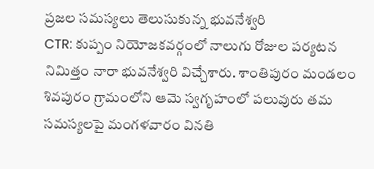ప్రజల సమస్యలు తెలుసుకున్న భువనేశ్వరి
CTR: కుప్పం నియోజకవర్గంలో నాలుగు రోజుల పర్యటన నిమిత్తం నారా భువనేశ్వరి విచ్చేశారు. శాంతిపురం మండలం శివపురం గ్రామంలోని ఆమె స్వగృహంలో పలువురు తమ సమస్యలపై మంగళవారం వినతి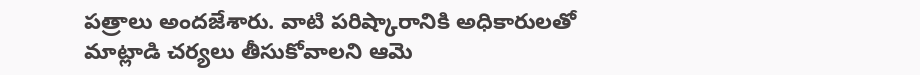పత్రాలు అందజేశారు. వాటి పరిష్కారానికి అధికారులతో మాట్లాడి చర్యలు తీసుకోవాలని ఆమె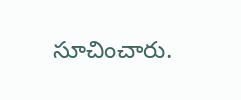సూచించారు.